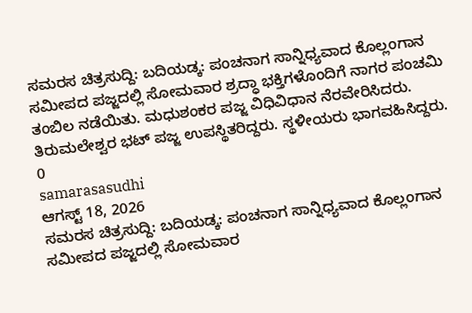ಸಮರಸ ಚಿತ್ರಸುದ್ದಿ: ಬದಿಯಡ್ಕ: ಪಂಚನಾಗ ಸಾನ್ನಿಧ್ಯವಾದ ಕೊಲ್ಲಂಗಾನ ಸಮೀಪದ ಪಜ್ಜದಲ್ಲಿ ಸೋಮವಾರ ಶ್ರದ್ಧಾ ಭಕ್ತಿಗಳೊಂದಿಗೆ ನಾಗರ ಪಂಚಮಿ ತಂಬಿಲ ನಡೆಯಿತು. ಮಧುಶಂಕರ ಪಜ್ಜ ವಿಧಿವಿಧಾನ ನೆರವೇರಿಸಿದರು. ತಿರುಮಲೇಶ್ವರ ಭಟ್ ಪಜ್ಜ ಉಪಸ್ಥಿತರಿದ್ದರು. ಸ್ಥಳೀಯರು ಭಾಗವಹಿಸಿದ್ದರು.
0
samarasasudhi
ಆಗಸ್ಟ್ 18, 2026
ಸಮರಸ ಚಿತ್ರಸುದ್ದಿ: ಬದಿಯಡ್ಕ: ಪಂಚನಾಗ ಸಾನ್ನಿಧ್ಯವಾದ ಕೊಲ್ಲಂಗಾನ ಸಮೀಪದ ಪಜ್ಜದಲ್ಲಿ ಸೋಮವಾರ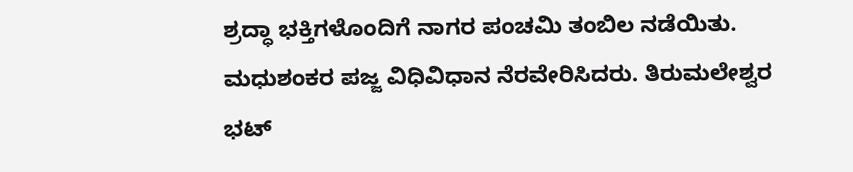ಶ್ರದ್ಧಾ ಭಕ್ತಿಗಳೊಂದಿಗೆ ನಾಗರ ಪಂಚಮಿ ತಂಬಿಲ ನಡೆಯಿತು. ಮಧುಶಂಕರ ಪಜ್ಜ ವಿಧಿವಿಧಾನ ನೆರವೇರಿಸಿದರು. ತಿರುಮಲೇಶ್ವರ ಭಟ್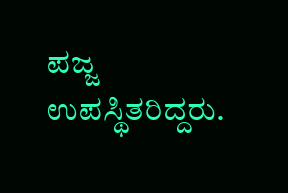ಪಜ್ಜ ಉಪಸ್ಥಿತರಿದ್ದರು.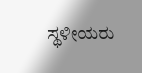ಸ್ಥಳೀಯರು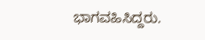ಭಾಗವಹಿಸಿದ್ದರು.